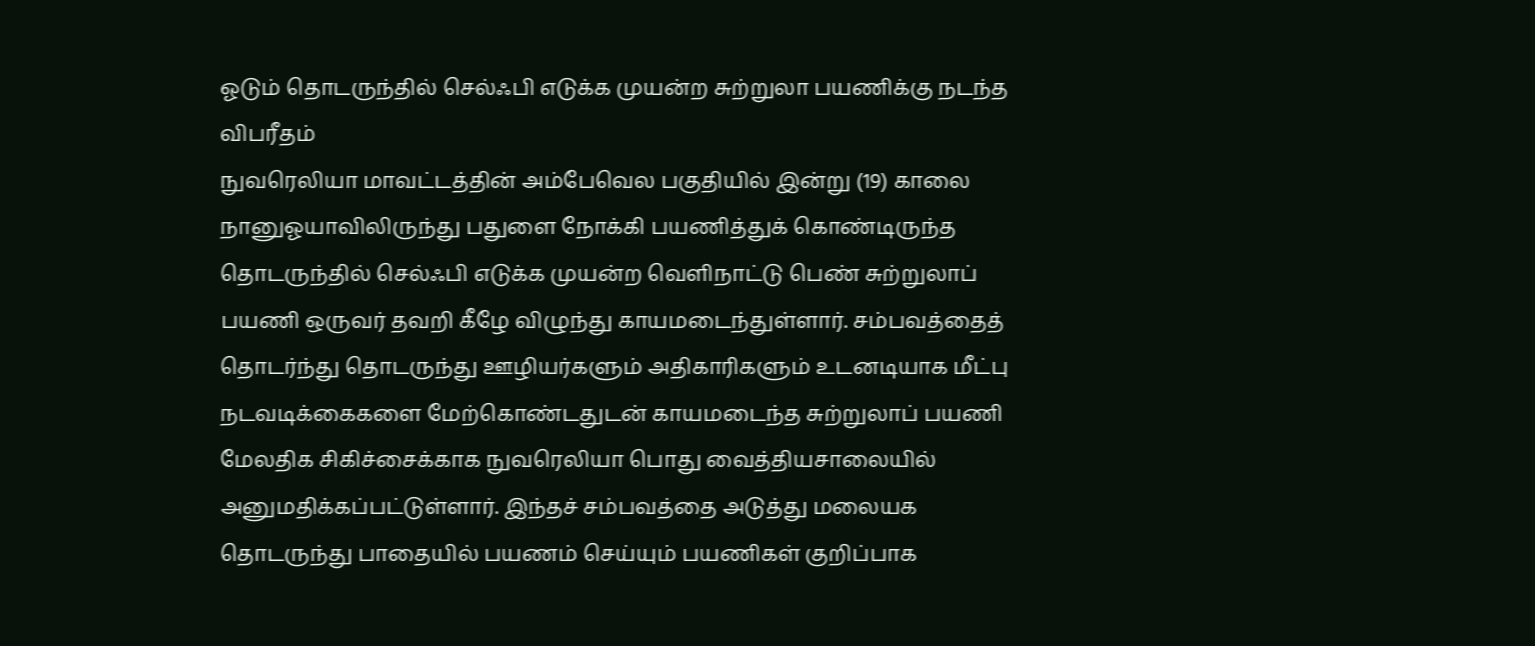ஓடும் தொடருந்தில் செல்ஃபி எடுக்க முயன்ற சுற்றுலா பயணிக்கு நடந்த விபரீதம்
நுவரெலியா மாவட்டத்தின் அம்பேவெல பகுதியில் இன்று (19) காலை நானுஓயாவிலிருந்து பதுளை நோக்கி பயணித்துக் கொண்டிருந்த தொடருந்தில் செல்ஃபி எடுக்க முயன்ற வெளிநாட்டு பெண் சுற்றுலாப் பயணி ஒருவர் தவறி கீழே விழுந்து காயமடைந்துள்ளார். சம்பவத்தைத் தொடர்ந்து தொடருந்து ஊழியர்களும் அதிகாரிகளும் உடனடியாக மீட்பு நடவடிக்கைகளை மேற்கொண்டதுடன் காயமடைந்த சுற்றுலாப் பயணி மேலதிக சிகிச்சைக்காக நுவரெலியா பொது வைத்தியசாலையில் அனுமதிக்கப்பட்டுள்ளார். இந்தச் சம்பவத்தை அடுத்து மலையக தொடருந்து பாதையில் பயணம் செய்யும் பயணிகள் குறிப்பாக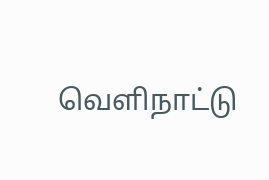வெளிநாட்டு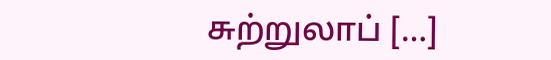சுற்றுலாப் […]